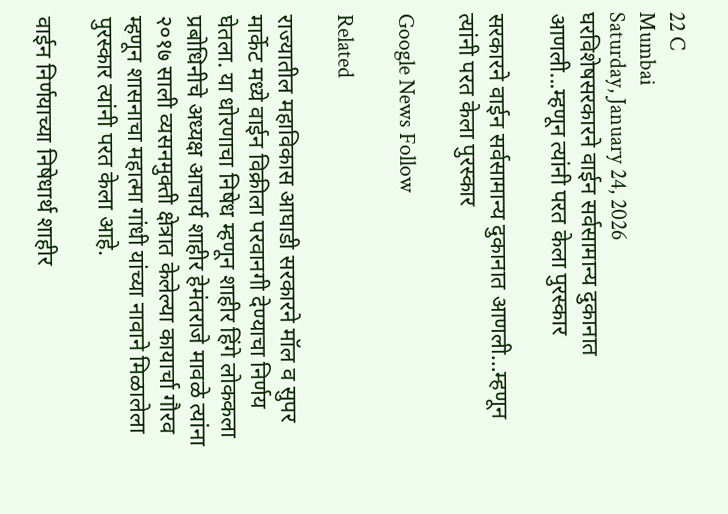22 C
Mumbai
Saturday, January 24, 2026
घरविशेषसरकारने वाईन सर्वसामान्य दुकानात आणली...म्हणून त्यांनी परत केला पुरस्कार

सरकारने वाईन सर्वसामान्य दुकानात आणली…म्हणून त्यांनी परत केला पुरस्कार

Google News Follow

Related

राज्यातील महाविकास आघाडी सरकारने मॉल व सुपर मार्केट मध्ये वाईन विक्रीला परवानगी देण्याचा निर्णय घेतला. या धोरणाचा निषेध म्हणून शाहीर हिंगे लोककला प्रबोधिनीचे अध्यक्ष आचार्य शाहीर हेमंतराजे मावळे त्यांना २०१७ साली व्यसनमुक्ती क्षेत्रात केलेल्या कायार्चा गौरव म्हणून शासनाचा महात्मा गांधी यांच्या नावाने मिळालेला पुरस्कार त्यांनी परत केला आहे.

वाईन निर्णयाच्या निषेधार्थ शाहीर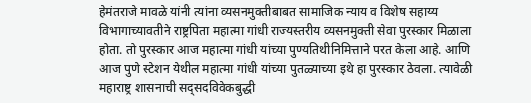हेमंतराजे मावळे यांनी त्यांना व्यसनमुक्तीबाबत सामाजिक न्याय व विशेष सहाय्य विभागाच्यावतीने राष्ट्रपिता महात्मा गांधी राज्यस्तरीय व्यसनमुक्ती सेवा पुरस्कार मिळाला होता. तो पुरस्कार आज महात्मा गांधी यांच्या पुण्यतिथीनिमित्ताने परत केला आहे. आणि आज पुणे स्टेशन येथील महात्मा गांधी यांच्या पुतळ्याच्या इथे हा पुरस्कार ठेवला. त्यावेळी महाराष्ट्र शासनाची सद्सदविवेकबुद्धी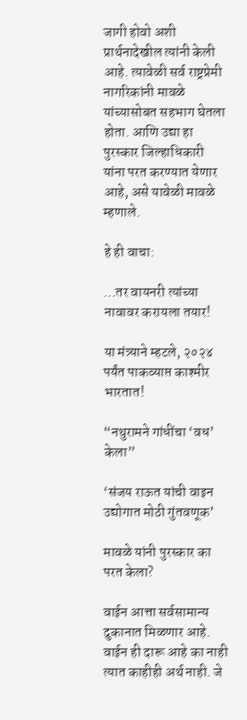जागी होवो अशी प्रार्थनादेखील त्यांनी केली आहे. त्यावेळी सर्व राष्ट्रप्रेमी नागरिकांनी मावळे यांच्यासोबत सहभाग घेतला होता. आणि उद्या हा पुरस्कार जिल्हाधिकारी यांना परत करण्यात येणार आहे, असे यावेळी मावळे म्हणाले.

हे ही वाचा:

…तर वायनरी त्यांच्या नावावर करायला तयार!

या मंत्र्याने म्हटले, २०२४ पर्यंत पाकव्याप्त काश्मीर भारतात!

“नथुरामने गांधींचा ‘वध’ केला”

‘संजय राऊत यांची वाइन उद्योगात मोठी गुंतवणूक’

मावळे यांनी पुरस्कार का परत केला?

वाईन आत्ता सर्वसामान्य दुकानात मिळणार आहे. वाईन ही दारू आहे का नाही त्यात काहीही अर्थ नाही. जे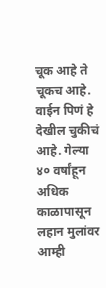चूक आहे ते चूकच आहे. वाईन पिणं हे देखील चुकीचं आहे. गेल्या ४० वर्षांहून अधिक काळापासून लहान मुलांवर आम्ही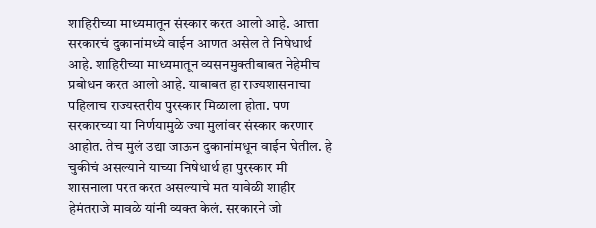शाहिरीच्या माध्यमातून संस्कार करत आलो आहे. आत्ता सरकारचं दुकानांमध्ये वाईन आणत असेल ते निषेधार्थ आहे. शाहिरीच्या माध्यमातून व्यसनमुक्तीबाबत नेहेमीच प्रबोधन करत आलो आहे. याबाबत हा राज्यशासनाचा पहिलाच राज्यस्तरीय पुरस्कार मिळाला होता. पण सरकारच्या या निर्णयामुळे ज्या मुलांवर संस्कार करणार आहोत. तेच मुलं उद्या जाऊन दुकानांमधून वाईन घेतील. हे चुकीचं असल्याने याच्या निषेधार्थ हा पुरस्कार मी शासनाला परत करत असल्याचे मत यावेळी शाहीर हेमंतराजे मावळे यांनी व्यक्त केलं. सरकारने जो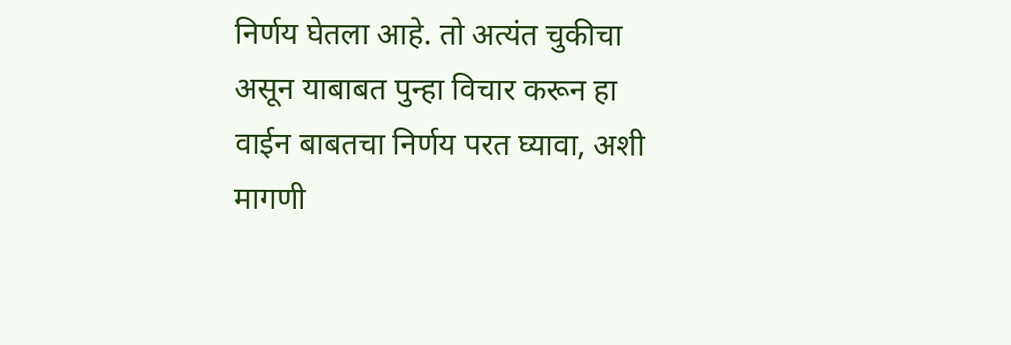निर्णय घेतला आहे. तो अत्यंत चुकीचा असून याबाबत पुन्हा विचार करून हा वाईन बाबतचा निर्णय परत घ्यावा, अशी मागणी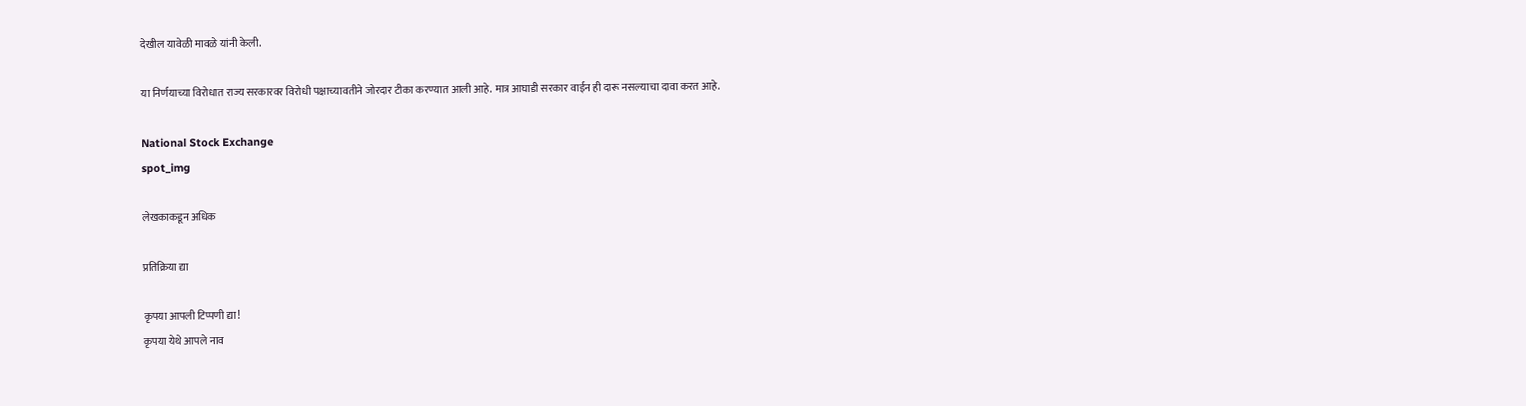देखील यावेळी मावळे यांनी केली.

या निर्णयाच्या विरोधात राज्य सरकारवर विरोधी पक्षाच्यावतीने जोरदार टीका करण्यात आली आहे. मात्र आघाडी सरकार वाईन ही दारू नसल्याचा दावा करत आहे.

National Stock Exchange
spot_img

लेखकाकडून अधिक

प्रतिक्रिया द्या

कृपया आपली टिप्पणी द्या!
कृपया येथे आपले नाव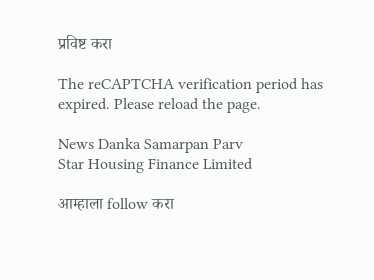प्रविष्ट करा

The reCAPTCHA verification period has expired. Please reload the page.

News Danka Samarpan Parv
Star Housing Finance Limited

आम्हाला follow करा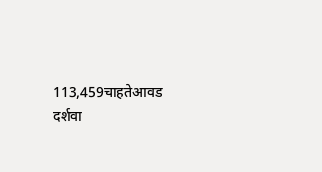113,459चाहतेआवड दर्शवा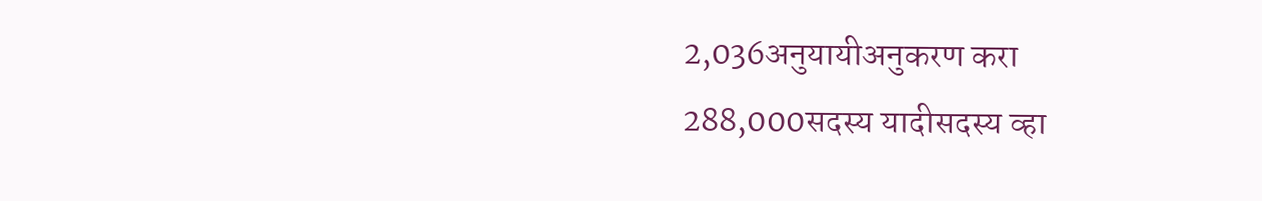2,036अनुयायीअनुकरण करा
288,000सदस्य यादीसदस्य व्हा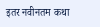इतर नवीनतम कथा